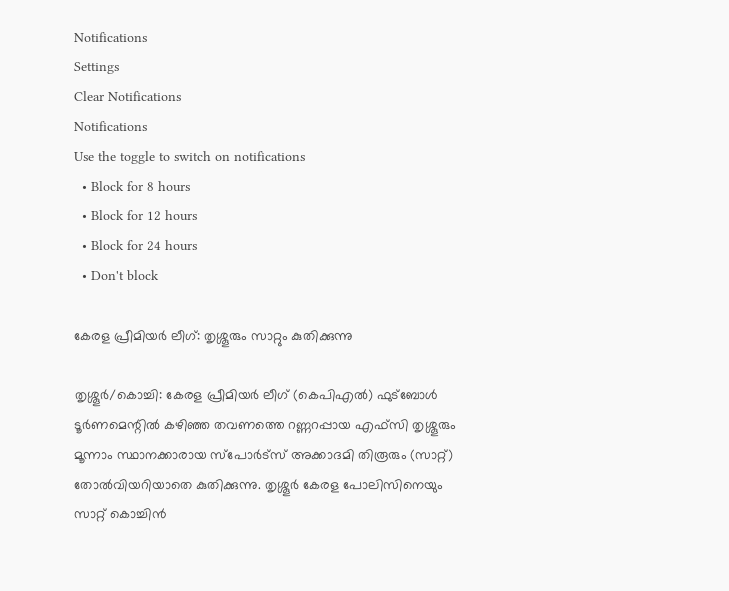Notifications
Settings
Clear Notifications
Notifications
Use the toggle to switch on notifications
  • Block for 8 hours
  • Block for 12 hours
  • Block for 24 hours
  • Don't block

കേരള പ്രീമിയര്‍ ലീഗ്: തൃശ്ശൂരും സാറ്റും കുതിക്കുന്നു

തൃശ്ശൂര്‍/കൊച്ചി: കേരള പ്രീമിയര്‍ ലീഗ് (കെപിഎല്‍) ഫുട്‌ബോള്‍ ടൂര്‍ണമെന്റില്‍ കഴിഞ്ഞ തവണത്തെ റണ്ണറപ്പായ എഫ്‌സി തൃശ്ശൂരും മൂന്നാം സ്ഥാനക്കാരായ സ്‌പോര്‍ട്‌സ് അക്കാദമി തിരൂരും (സാറ്റ്) തോല്‍വിയറിയാതെ കുതിക്കുന്നു. തൃശ്ശൂര്‍ കേരള പോലിസിനെയും സാറ്റ് കൊച്ചിന്‍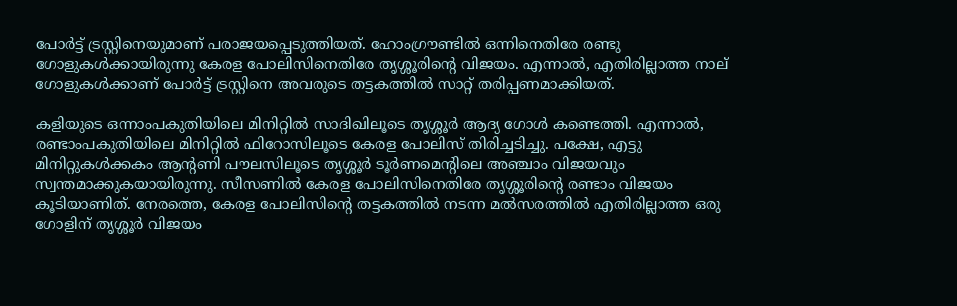പോര്‍ട്ട് ട്രസ്റ്റിനെയുമാണ് പരാജയപ്പെടുത്തിയത്. ഹോംഗ്രൗണ്ടില്‍ ഒന്നിനെതിരേ രണ്ടു ഗോളുകള്‍ക്കായിരുന്നു കേരള പോലിസിനെതിരേ തൃശ്ശൂരിന്റെ വിജയം. എന്നാല്‍, എതിരില്ലാത്ത നാല് ഗോളുകള്‍ക്കാണ് പോര്‍ട്ട് ട്രസ്റ്റിനെ അവരുടെ തട്ടകത്തില്‍ സാറ്റ് തരിപ്പണമാക്കിയത്.

കളിയുടെ ഒന്നാംപകുതിയിലെ മിനിറ്റില്‍ സാദിഖിലൂടെ തൃശ്ശൂര്‍ ആദ്യ ഗോള്‍ കണ്ടെത്തി. എന്നാല്‍, രണ്ടാംപകുതിയിലെ മിനിറ്റില്‍ ഫിറോസിലൂടെ കേരള പോലിസ് തിരിച്ചടിച്ചു. പക്ഷേ, എട്ടു മിനിറ്റുകള്‍ക്കകം ആന്റണി പൗലസിലൂടെ തൃശ്ശൂര്‍ ടൂര്‍ണമെന്റിലെ അഞ്ചാം വിജയവും സ്വന്തമാക്കുകയായിരുന്നു. സീസണില്‍ കേരള പോലിസിനെതിരേ തൃശ്ശൂരിന്റെ രണ്ടാം വിജയം കൂടിയാണിത്. നേരത്തെ, കേരള പോലിസിന്റെ തട്ടകത്തില്‍ നടന്ന മല്‍സരത്തില്‍ എതിരില്ലാത്ത ഒരു ഗോളിന് തൃശ്ശൂര്‍ വിജയം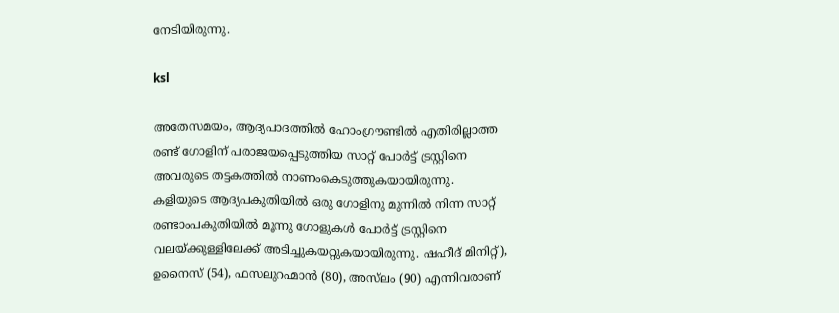നേടിയിരുന്നു.

ksl

അതേസമയം, ആദ്യപാദത്തില്‍ ഹോംഗ്രൗണ്ടില്‍ എതിരില്ലാത്ത രണ്ട് ഗോളിന് പരാജയപ്പെടുത്തിയ സാറ്റ് പോര്‍ട്ട് ട്രസ്റ്റിനെ അവരുടെ തട്ടകത്തില്‍ നാണംകെടുത്തുകയായിരുന്നു. കളിയുടെ ആദ്യപകുതിയില്‍ ഒരു ഗോളിനു മുന്നില്‍ നിന്ന സാറ്റ് രണ്ടാംപകുതിയില്‍ മൂന്നു ഗോളുകള്‍ പോര്‍ട്ട് ട്രസ്റ്റിനെ വലയ്ക്കുള്ളിലേക്ക് അടിച്ചുകയറ്റുകയായിരുന്നു. ഷഹീദ് മിനിറ്റ്), ഉനൈസ് (54), ഫസലുറഹ്മാന്‍ (80), അസ്‌ലം (90) എന്നിവരാണ്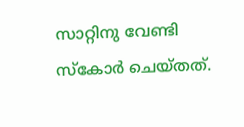സാറ്റിനു വേണ്ടി സ്‌കോര്‍ ചെയ്തത്.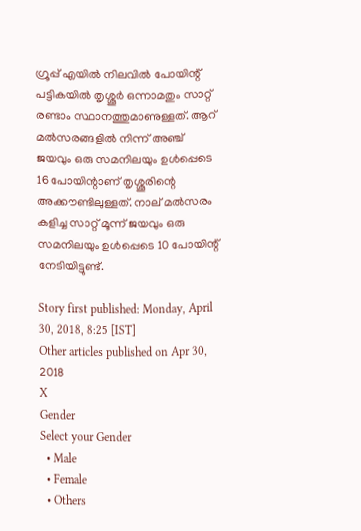ഗ്രൂപ്പ് എയില്‍ നിലവില്‍ പോയിന്റ് പട്ടികയില്‍ തൃശ്ശൂര്‍ ഒന്നാമതും സാറ്റ് രണ്ടാം സ്ഥാനത്തുമാണുള്ളത്. ആറ് മല്‍സരങ്ങളില്‍ നിന്ന് അഞ്ച് ജയവും ഒരു സമനിലയും ഉള്‍പ്പെടെ 16 പോയിന്റാണ് തൃശ്ശൂരിന്റെ അക്കൗണ്ടിലുള്ളത്. നാല് മല്‍സരം കളിച്ച സാറ്റ് മൂന്ന് ജയവും ഒരു സമനിലയും ഉള്‍പ്പെടെ 10 പോയിന്റ് നേടിയിട്ടുണ്ട്.

Story first published: Monday, April 30, 2018, 8:25 [IST]
Other articles published on Apr 30, 2018
X
Gender
Select your Gender
  • Male
  • Female
  • Others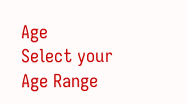Age
Select your Age Range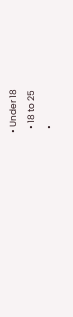• Under 18
  • 18 to 25
  •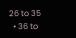26 to 35
  • 36 to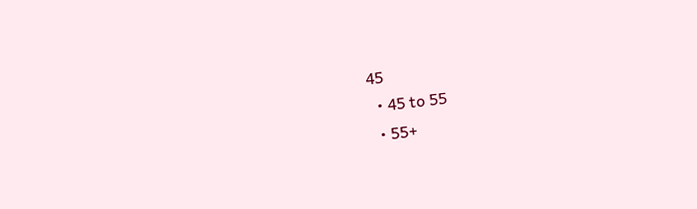45
  • 45 to 55
  • 55+